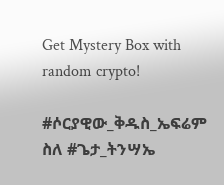Get Mystery Box with random crypto!

#ሶርያዊው_ቅዱስ_ኤፍሬም ስለ #ጌታ_ትንሣኤ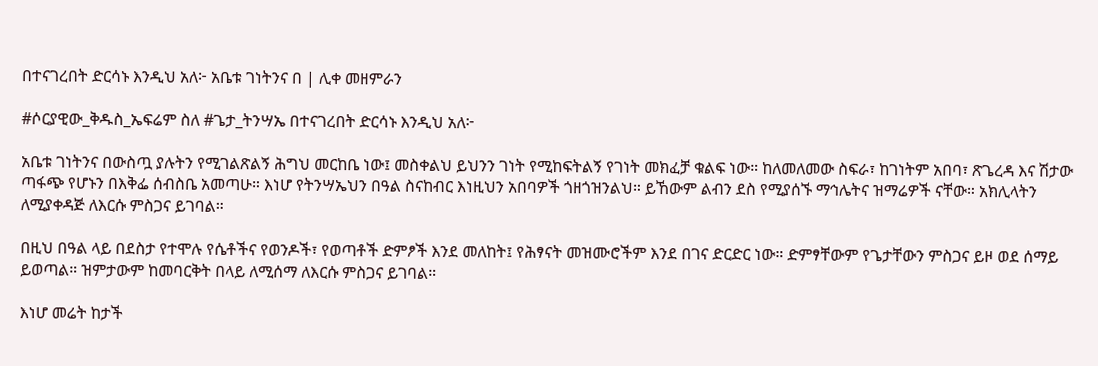በተናገረበት ድርሳኑ እንዲህ አለ፦ አቤቱ ገነትንና በ | ሊቀ መዘምራን

#ሶርያዊው_ቅዱስ_ኤፍሬም ስለ #ጌታ_ትንሣኤ በተናገረበት ድርሳኑ እንዲህ አለ፦

አቤቱ ገነትንና በውስጧ ያሉትን የሚገልጽልኝ ሕግህ መርከቤ ነው፤ መስቀልህ ይህንን ገነት የሚከፍትልኝ የገነት መክፈቻ ቁልፍ ነው። ከለመለመው ስፍራ፣ ከገነትም አበባ፣ ጽጌረዳ እና ሽታው ጣፋጭ የሆኑን በእቅፌ ሰብስቤ አመጣሁ። እነሆ የትንሣኤህን በዓል ስናከብር እነዚህን አበባዎች ጎዘጎዝንልህ። ይኸውም ልብን ደስ የሚያሰኙ ማኅሌትና ዝማሬዎች ናቸው። አክሊላትን ለሚያቀዳጅ ለእርሱ ምስጋና ይገባል።

በዚህ በዓል ላይ በደስታ የተሞሉ የሴቶችና የወንዶች፣ የወጣቶች ድምፆች እንደ መለከት፤ የሕፃናት መዝሙሮችም እንደ በገና ድርድር ነው። ድምፃቸውም የጌታቸውን ምስጋና ይዞ ወደ ሰማይ ይወጣል። ዝምታውም ከመባርቅት በላይ ለሚሰማ ለእርሱ ምስጋና ይገባል።

እነሆ መሬት ከታች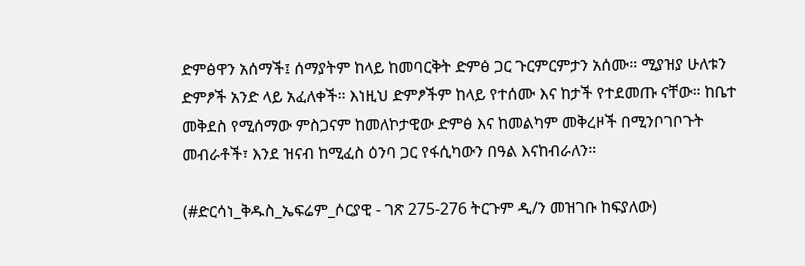ድምፅዋን አሰማች፤ ሰማያትም ከላይ ከመባርቅት ድምፅ ጋር ጉርምርምታን አሰሙ። ሚያዝያ ሁለቱን ድምፆች አንድ ላይ አፈለቀች። እነዚህ ድምፆችም ከላይ የተሰሙ እና ከታች የተደመጡ ናቸው። ከቤተ መቅደስ የሚሰማው ምስጋናም ከመለኮታዊው ድምፅ እና ከመልካም መቅረዞች በሚንቦገቦጉት መብራቶች፣ እንደ ዝናብ ከሚፈስ ዕንባ ጋር የፋሲካውን በዓል እናከብራለን።

(#ድርሳነ_ቅዱስ_ኤፍሬም_ሶርያዊ - ገጽ 275-276 ትርጉም ዲ/ን መዝገቡ ከፍያለው)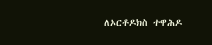ለኦርቶዶክስ ተዋሕዶ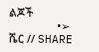ልጆች
                •➢ ሼር // SHARE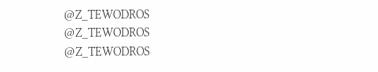@Z_TEWODROS
@Z_TEWODROS
@Z_TEWODROS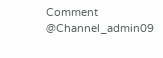Comment @Channel_admin09